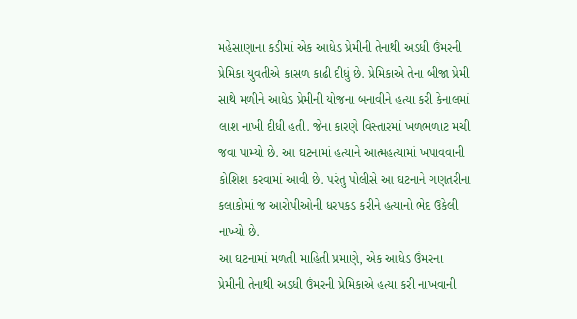મહેસાણાના કડીમાં એક આધેડ પ્રેમીની તેનાથી અડધી ઉંમરની પ્રેમિકા યુવતીએ કાસળ કાઢી દીધું છે. પ્રેમિકાએ તેના બીજા પ્રેમી સાથે મળીને આધેડ પ્રેમીની યોજના બનાવીને હત્યા કરી કેનાલમાં લાશ નાખી દીધી હતી. જેના કારણે વિસ્તારમાં ખળભળાટ મચી જવા પામ્યો છે. આ ઘટનામાં હત્યાને આત્મહત્યામાં ખપાવવાની કોશિશ કરવામાં આવી છે. પરંતુ પોલીસે આ ઘટનાને ગણતરીના કલાકોમાં જ આરોપીઓની ધરપકડ કરીને હત્યાનો ભેદ ઉકેલી નાખ્યો છે.
આ ઘટનામાં મળતી માહિતી પ્રમાણે, એક આધેડ ઉંમરના પ્રેમીની તેનાથી અડધી ઉંમરની પ્રેમિકાએ હત્યા કરી નાખવાની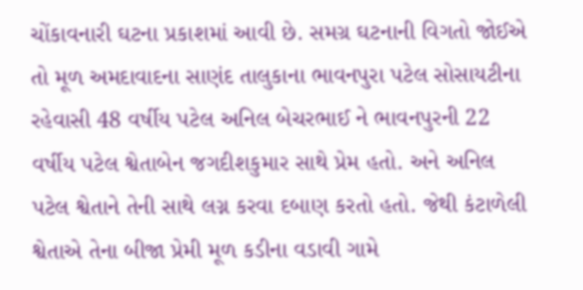ચોંકાવનારી ઘટના પ્રકાશમાં આવી છે. સમગ્ર ઘટનાની વિગતો જોઈએ તો મૂળ અમદાવાદના સાણંદ તાલુકાના ભાવનપુરા પટેલ સોસાયટીના રહેવાસી 48 વર્ષીય પટેલ અનિલ બેચરભાઈ ને ભાવનપુરની 22 વર્ષીય પટેલ શ્વેતાબેન જગદીશકુમાર સાથે પ્રેમ હતો. અને અનિલ પટેલ શ્વેતાને તેની સાથે લગ્ન કરવા દબાણ કરતો હતો. જેથી કંટાળેલી શ્વેતાએ તેના બીજા પ્રેમી મૂળ કડીના વડાવી ગામે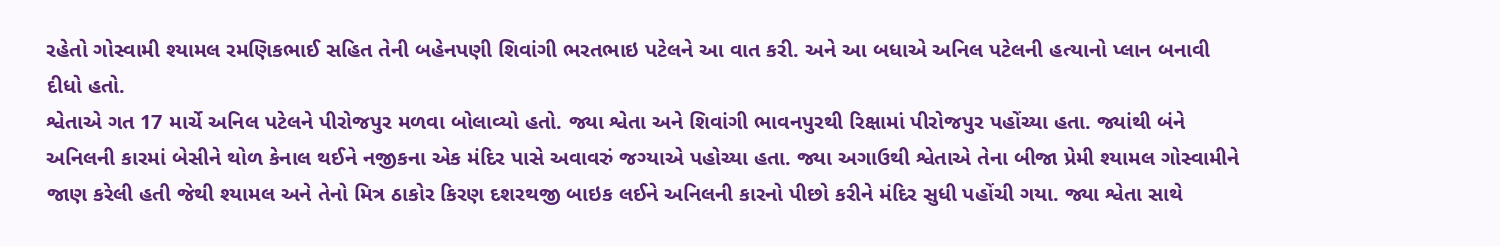રહેતો ગોસ્વામી શ્યામલ રમણિકભાઈ સહિત તેની બહેનપણી શિવાંગી ભરતભાઇ પટેલને આ વાત કરી. અને આ બધાએ અનિલ પટેલની હત્યાનો પ્લાન બનાવી દીધો હતો.
શ્વેતાએ ગત 17 માર્ચે અનિલ પટેલને પીરોજપુર મળવા બોલાવ્યો હતો. જ્યા શ્વેતા અને શિવાંગી ભાવનપુરથી રિક્ષામાં પીરોજપુર પહોંચ્યા હતા. જ્યાંથી બંને અનિલની કારમાં બેસીને થોળ કેનાલ થઈને નજીકના એક મંદિર પાસે અવાવરું જગ્યાએ પહોચ્યા હતા. જ્યા અગાઉથી શ્વેતાએ તેના બીજા પ્રેમી શ્યામલ ગોસ્વામીને જાણ કરેલી હતી જેથી શ્યામલ અને તેનો મિત્ર ઠાકોર કિરણ દશરથજી બાઇક લઈને અનિલની કારનો પીછો કરીને મંદિર સુધી પહોંચી ગયા. જ્યા શ્વેતા સાથે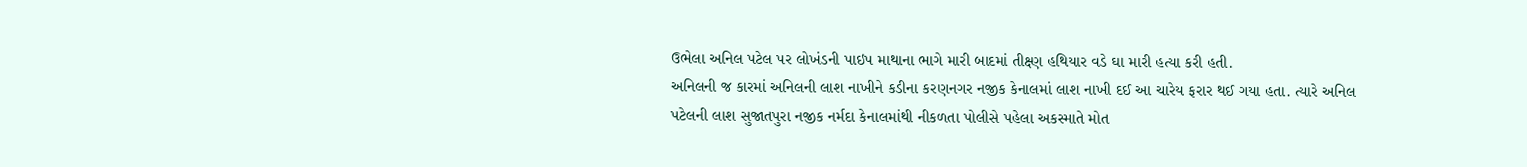ઉભેલા અનિલ પટેલ પર લોખંડની પાઇપ માથાના ભાગે મારી બાદમાં તીક્ષ્ણ હથિયાર વડે ઘા મારી હત્યા કરી હતી.
અનિલની જ કારમાં અનિલની લાશ નાખીને કડીના કરણનગર નજીક કેનાલમાં લાશ નાખી દઈ આ ચારેય ફરાર થઈ ગયા હતા. ત્યારે અનિલ પટેલની લાશ સુજાતપુરા નજીક નર્મદા કેનાલમાંથી નીકળતા પોલીસે પહેલા અકસ્માતે મોત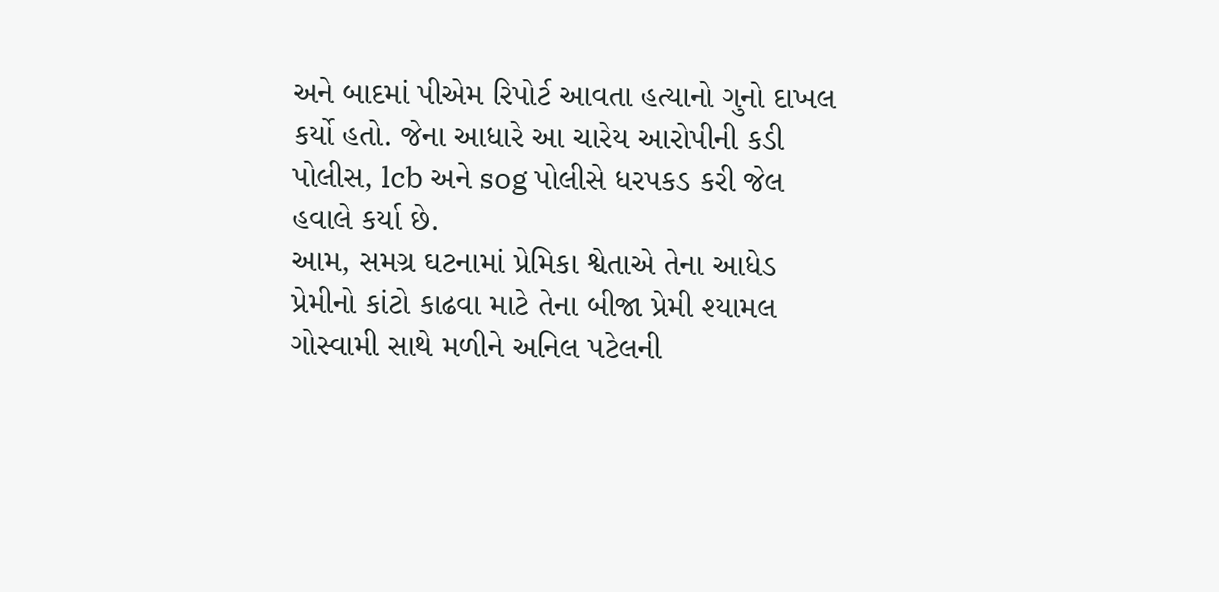અને બાદમાં પીએમ રિપોર્ટ આવતા હત્યાનો ગુનો દાખલ કર્યો હતો. જેના આધારે આ ચારેય આરોપીની કડી પોલીસ, lcb અને sog પોલીસે ધરપકડ કરી જેલ હવાલે કર્યા છે.
આમ, સમગ્ર ઘટનામાં પ્રેમિકા શ્વેતાએ તેના આધેડ પ્રેમીનો કાંટો કાઢવા માટે તેના બીજા પ્રેમી શ્યામલ ગોસ્વામી સાથે મળીને અનિલ પટેલની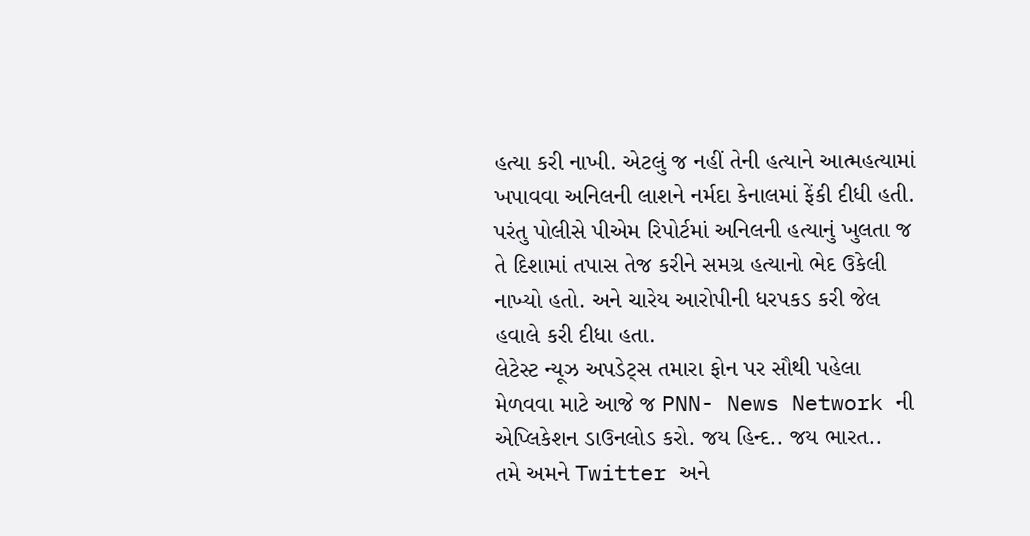હત્યા કરી નાખી. એટલું જ નહીં તેની હત્યાને આત્મહત્યામાં ખપાવવા અનિલની લાશને નર્મદા કેનાલમાં ફેંકી દીધી હતી. પરંતુ પોલીસે પીએમ રિપોર્ટમાં અનિલની હત્યાનું ખુલતા જ તે દિશામાં તપાસ તેજ કરીને સમગ્ર હત્યાનો ભેદ ઉકેલી નાખ્યો હતો. અને ચારેય આરોપીની ધરપકડ કરી જેલ હવાલે કરી દીધા હતા.
લેટેસ્ટ ન્યૂઝ અપડેટ્સ તમારા ફોન પર સૌથી પહેલા મેળવવા માટે આજે જ PNN- News Network ની એપ્લિકેશન ડાઉનલોડ કરો. જય હિન્દ.. જય ભારત..
તમે અમને Twitter અને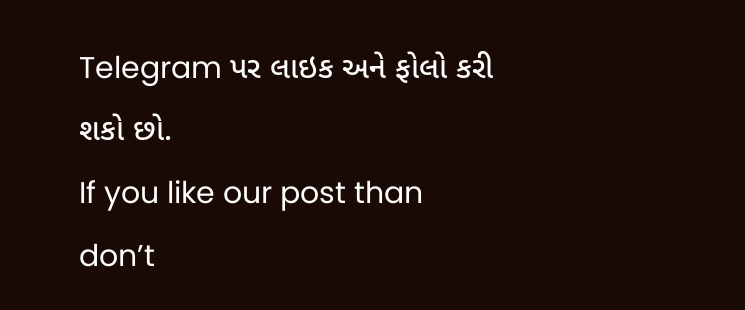Telegram પર લાઇક અને ફોલો કરી શકો છો.
If you like our post than don’t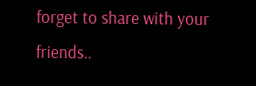forget to share with your friends..